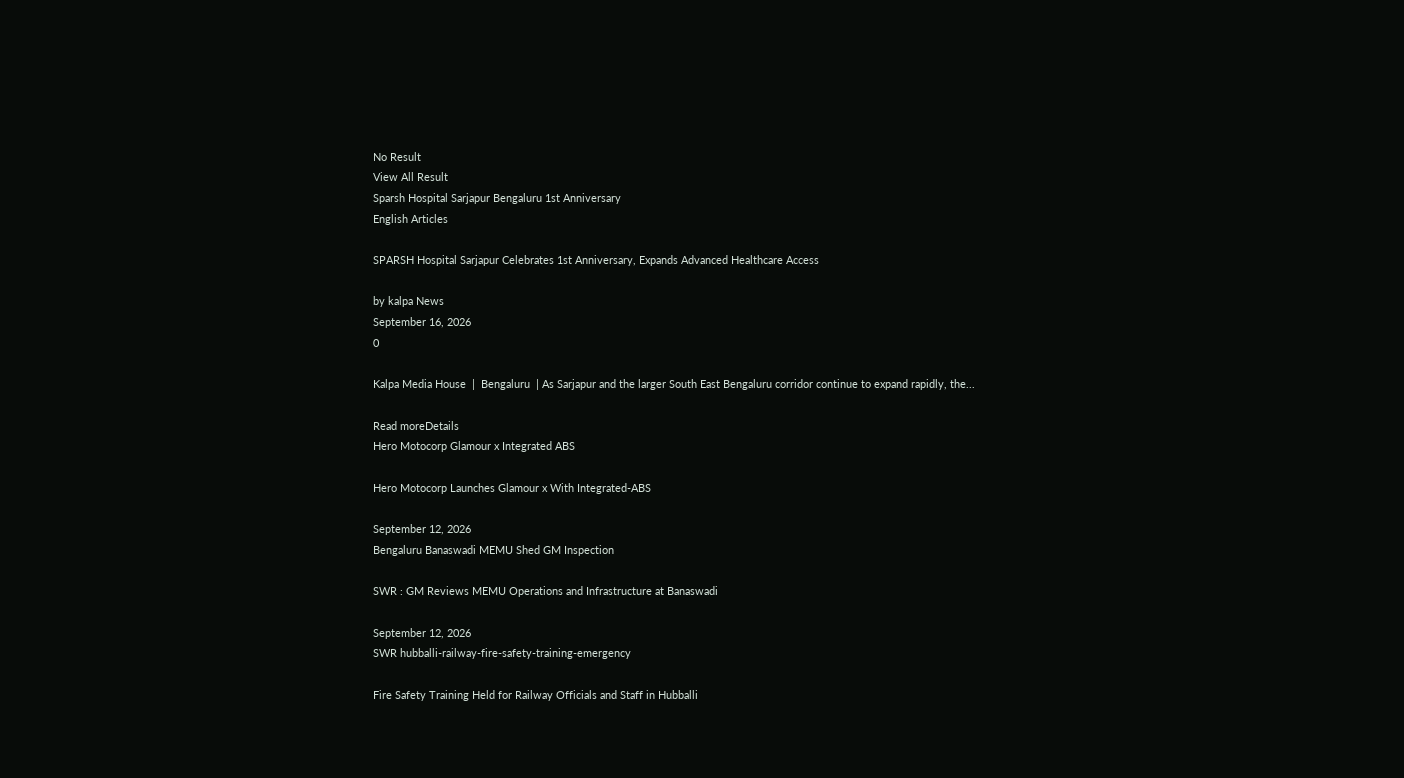No Result
View All Result
Sparsh Hospital Sarjapur Bengaluru 1st Anniversary
English Articles

SPARSH Hospital Sarjapur Celebrates 1st Anniversary, Expands Advanced Healthcare Access

by kalpa News
September 16, 2026
0

Kalpa Media House  |  Bengaluru  | As Sarjapur and the larger South East Bengaluru corridor continue to expand rapidly, the...

Read moreDetails
Hero Motocorp Glamour x Integrated ABS

Hero Motocorp Launches Glamour x With Integrated-ABS

September 12, 2026
Bengaluru Banaswadi MEMU Shed GM Inspection

SWR : GM Reviews MEMU Operations and Infrastructure at Banaswadi

September 12, 2026
SWR hubballi-railway-fire-safety-training-emergency

Fire Safety Training Held for Railway Officials and Staff in Hubballi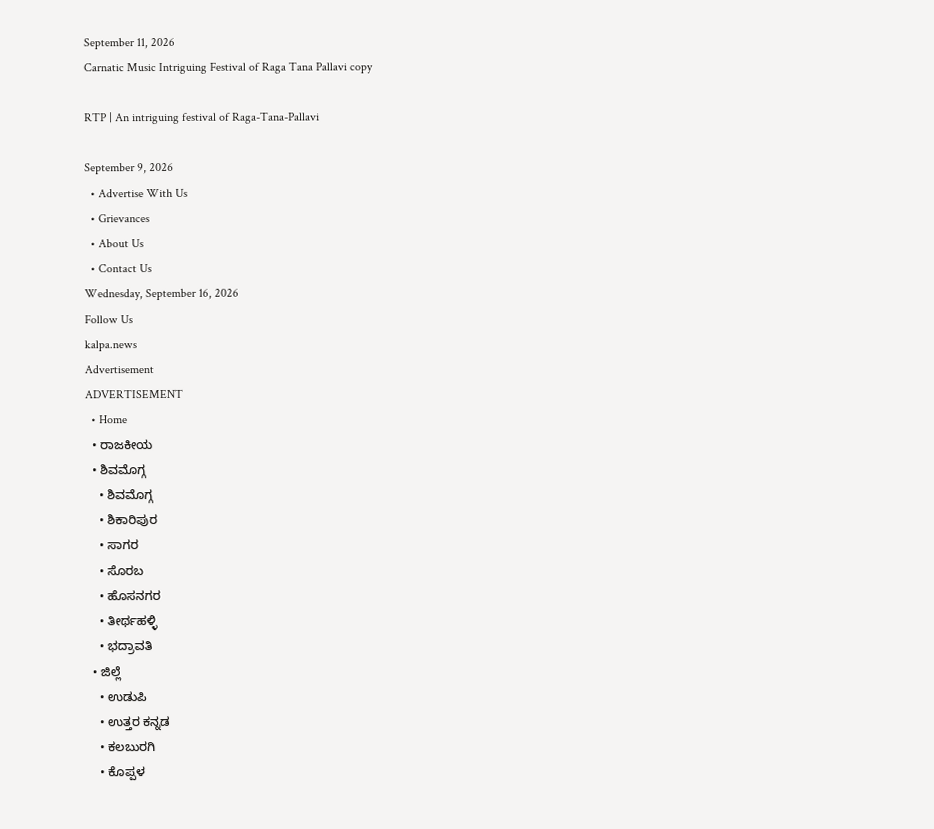September 11, 2026
Carnatic Music Intriguing Festival of Raga Tana Pallavi copy

RTP | An intriguing festival of Raga-Tana-Pallavi

September 9, 2026
  • Advertise With Us
  • Grievances
  • About Us
  • Contact Us
Wednesday, September 16, 2026
Follow Us
kalpa.news
Advertisement
ADVERTISEMENT
  • Home
  • ರಾಜಕೀಯ
  • ಶಿವಮೊಗ್ಗ
    • ಶಿವಮೊಗ್ಗ
    • ಶಿಕಾರಿಪುರ
    • ಸಾಗರ
    • ಸೊರಬ
    • ಹೊಸನಗರ
    • ತೀರ್ಥಹಳ್ಳಿ
    • ಭದ್ರಾವತಿ
  • ಜಿಲ್ಲೆ
    • ಉಡುಪಿ
    • ಉತ್ತರ ಕನ್ನಡ
    • ಕಲಬುರಗಿ
    • ಕೊಪ್ಪಳ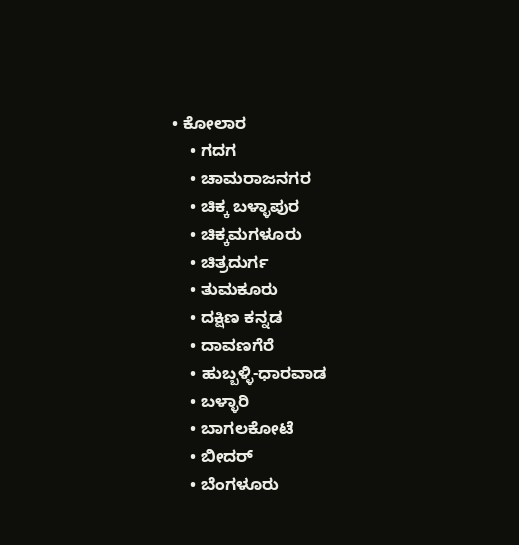• ಕೋಲಾರ
    • ಗದಗ
    • ಚಾಮರಾಜನಗರ
    • ಚಿಕ್ಕ ಬಳ್ಳಾಪುರ
    • ಚಿಕ್ಕಮಗಳೂರು
    • ಚಿತ್ರದುರ್ಗ
    • ತುಮಕೂರು
    • ದಕ್ಷಿಣ ಕನ್ನಡ
    • ದಾವಣಗೆರೆ
    • ಹುಬ್ಬಳ್ಳಿ-ಧಾರವಾಡ
    • ಬಳ್ಳಾರಿ
    • ಬಾಗಲಕೋಟೆ
    • ಬೀದರ್
    • ಬೆಂಗಳೂರು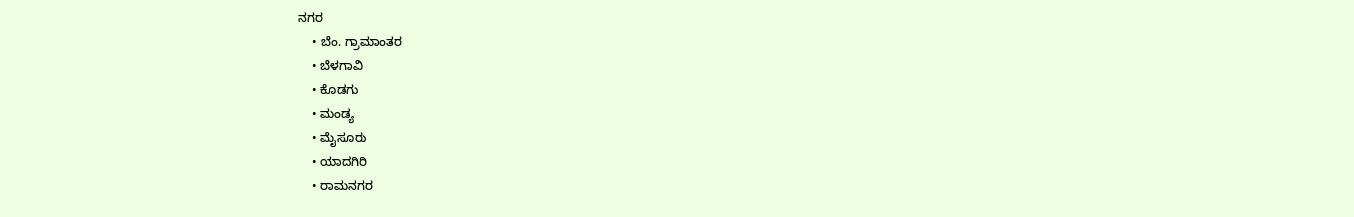ನಗರ
    • ಬೆಂ. ಗ್ರಾಮಾಂತರ
    • ಬೆಳಗಾವಿ
    • ಕೊಡಗು
    • ಮಂಡ್ಯ
    • ಮೈಸೂರು
    • ಯಾದಗಿರಿ
    • ರಾಮನಗರ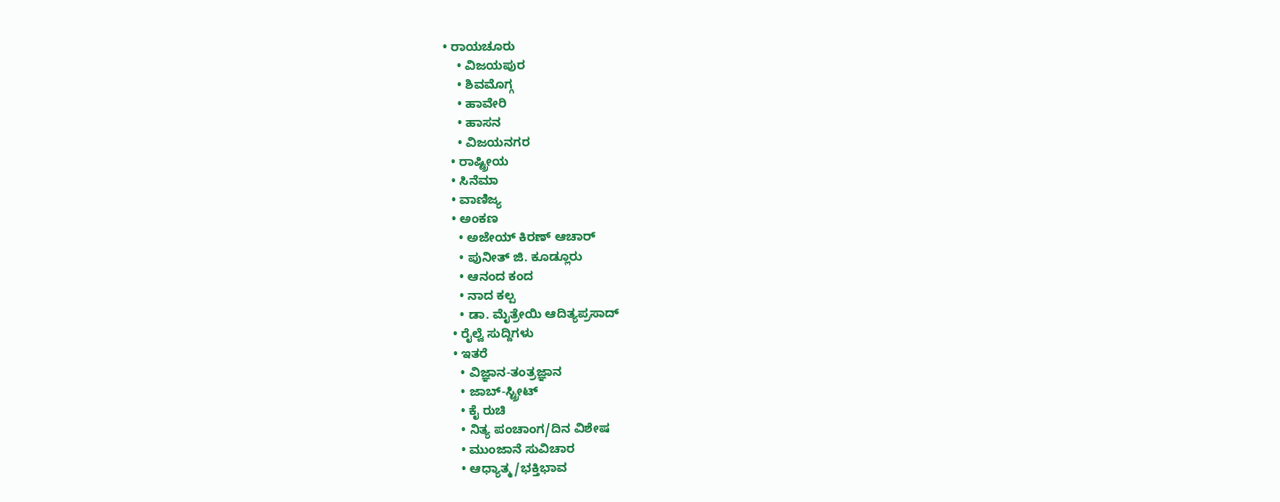• ರಾಯಚೂರು
    • ವಿಜಯಪುರ
    • ಶಿವಮೊಗ್ಗ
    • ಹಾವೇರಿ
    • ಹಾಸನ
    • ವಿಜಯನಗರ
  • ರಾಷ್ಟ್ರೀಯ
  • ಸಿನೆಮಾ
  • ವಾಣಿಜ್ಯ
  • ಅಂಕಣ
    • ಅಜೇಯ್ ಕಿರಣ್ ಆಚಾರ್
    • ಪುನೀತ್ ಜಿ. ಕೂಡ್ಲೂರು
    • ಆನಂದ ಕಂದ
    • ನಾದ ಕಲ್ಪ
    • ಡಾ. ಮೈತ್ರೇಯಿ ಆದಿತ್ಯಪ್ರಸಾದ್
  • ರೈಲ್ವೆ ಸುದ್ದಿಗಳು
  • ಇತರೆ
    • ವಿಜ್ಞಾನ-ತಂತ್ರಜ್ಞಾನ
    • ಜಾಬ್-ಸ್ಟ್ರೀಟ್
    • ಕೈ ರುಚಿ
    • ನಿತ್ಯ ಪಂಚಾಂಗ/ದಿನ ವಿಶೇಷ
    • ಮುಂಜಾನೆ ಸುವಿಚಾರ
    • ಆಧ್ಯಾತ್ಮ/ಭಕ್ತಿಭಾವ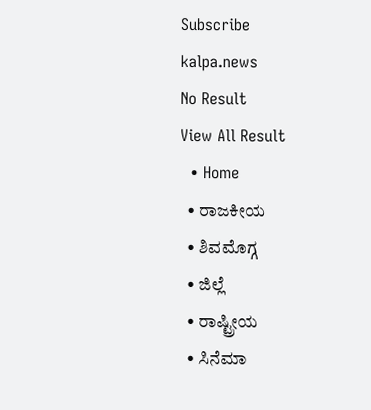Subscribe
kalpa.news
No Result
View All Result
  • Home
  • ರಾಜಕೀಯ
  • ಶಿವಮೊಗ್ಗ
  • ಜಿಲ್ಲೆ
  • ರಾಷ್ಟ್ರೀಯ
  • ಸಿನೆಮಾ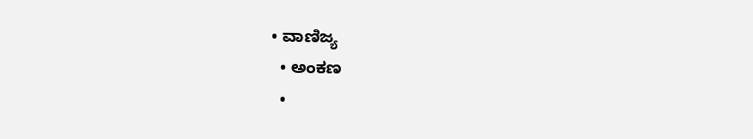• ವಾಣಿಜ್ಯ
  • ಅಂಕಣ
  •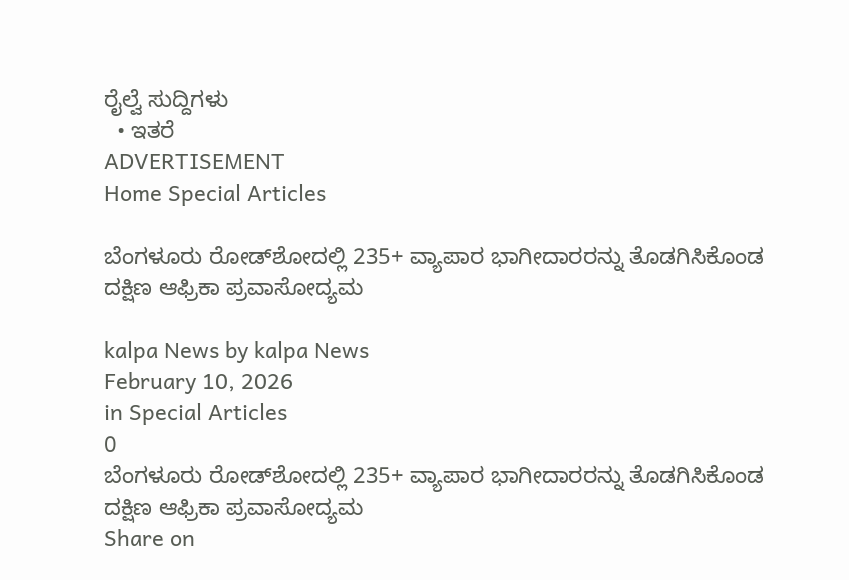ರೈಲ್ವೆ ಸುದ್ದಿಗಳು
  • ಇತರೆ
ADVERTISEMENT
Home Special Articles

ಬೆಂಗಳೂರು ರೋಡ್‌ಶೋದಲ್ಲಿ 235+ ವ್ಯಾಪಾರ ಭಾಗೀದಾರರನ್ನು ತೊಡಗಿಸಿಕೊಂಡ ದಕ್ಷಿಣ ಆಫ್ರಿಕಾ ಪ್ರವಾಸೋದ್ಯಮ

kalpa News by kalpa News
February 10, 2026
in Special Articles
0
ಬೆಂಗಳೂರು ರೋಡ್‌ಶೋದಲ್ಲಿ 235+ ವ್ಯಾಪಾರ ಭಾಗೀದಾರರನ್ನು ತೊಡಗಿಸಿಕೊಂಡ ದಕ್ಷಿಣ ಆಫ್ರಿಕಾ ಪ್ರವಾಸೋದ್ಯಮ
Share on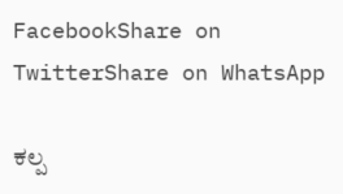FacebookShare on TwitterShare on WhatsApp

ಕಲ್ಪ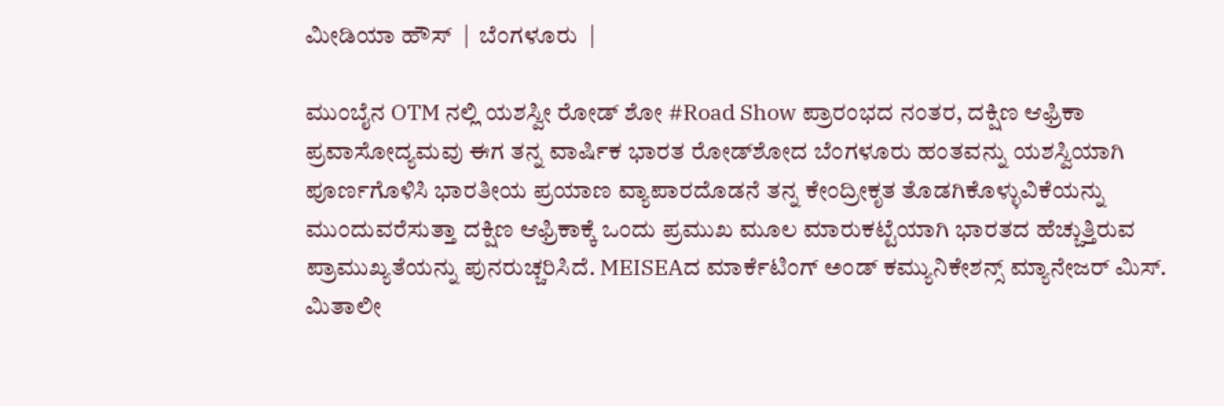ಮೀಡಿಯಾ ಹೌಸ್  |  ಬೆಂಗಳೂರು  |

ಮುಂಬೈನ OTM ನಲ್ಲಿ ಯಶಸ್ವೀ ರೋಡ್‌ ಶೋ #Road Show ಪ್ರಾರಂಭದ ನಂತರ, ದಕ್ಷಿಣ ಆಫ್ರಿಕಾ ಪ್ರವಾಸೋದ್ಯಮವು ಈಗ ತನ್ನ ವಾರ್ಷಿಕ ಭಾರತ ರೋಡ್‌ಶೋದ ಬೆಂಗಳೂರು ಹಂತವನ್ನು ಯಶಸ್ವಿಯಾಗಿ ಪೂರ್ಣಗೊಳಿಸಿ ಭಾರತೀಯ ಪ್ರಯಾಣ ವ್ಯಾಪಾರದೊಡನೆ ತನ್ನ ಕೇಂದ್ರೀಕೃತ ತೊಡಗಿಕೊಳ್ಳುವಿಕೆಯನ್ನು ಮುಂದುವರೆಸುತ್ತಾ ದಕ್ಷಿಣ ಆಫ್ರಿಕಾಕ್ಕೆ ಒಂದು ಪ್ರಮುಖ ಮೂಲ ಮಾರುಕಟ್ಟೆಯಾಗಿ ಭಾರತದ ಹೆಚ್ಚುತ್ತಿರುವ ಪ್ರಾಮುಖ್ಯತೆಯನ್ನು ಪುನರುಚ್ಚರಿಸಿದೆ. MEISEAದ ಮಾರ್ಕೆಟಿಂಗ್ ಅಂಡ್ ಕಮ್ಯುನಿಕೇಶನ್ಸ್ ಮ್ಯಾನೇಜರ್ ಮಿಸ್. ಮಿತಾಲೀ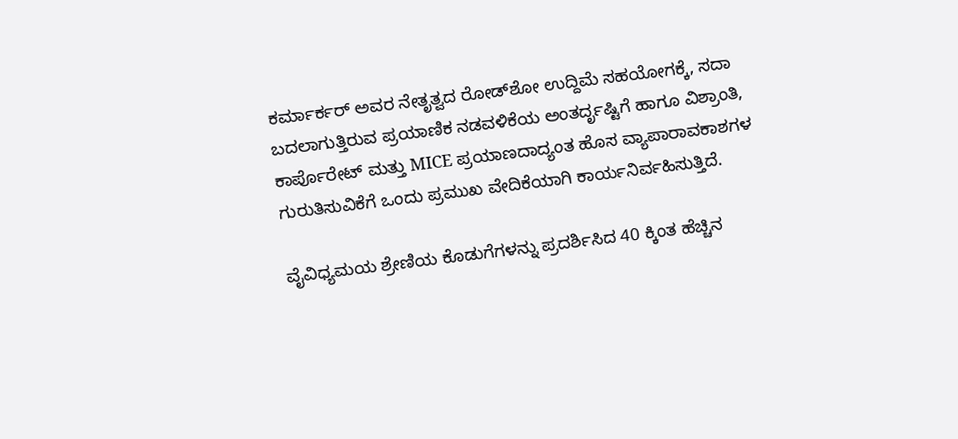ಕರ್ಮಾರ್ಕರ್ ಅವರ ನೇತೃತ್ವದ ರೋಡ್‌ಶೋ ಉದ್ದಿಮೆ ಸಹಯೋಗಕ್ಕೆ, ಸದಾ ಬದಲಾಗುತ್ತಿರುವ ಪ್ರಯಾಣಿಕ ನಡವಳಿಕೆಯ ಅಂತರ್ದೃಷ್ಟಿಗೆ ಹಾಗೂ ವಿಶ್ರಾಂತಿ, ಕಾರ್ಪೊರೇಟ್ ಮತ್ತು MICE ಪ್ರಯಾಣದಾದ್ಯಂತ ಹೊಸ ವ್ಯಾಪಾರಾವಕಾಶಗಳ ಗುರುತಿಸುವಿಕೆಗೆ ಒಂದು ಪ್ರಮುಖ ವೇದಿಕೆಯಾಗಿ ಕಾರ್ಯನಿರ್ವಹಿಸುತ್ತಿದೆ.

ವೈವಿಧ್ಯಮಯ ಶ್ರೇಣಿಯ ಕೊಡುಗೆಗಳನ್ನು ಪ್ರದರ್ಶಿಸಿದ 40 ಕ್ಕಿಂತ ಹೆಚ್ಚಿನ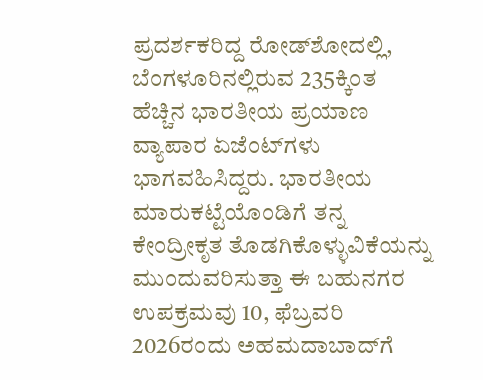ಪ್ರದರ್ಶಕರಿದ್ದ ರೋಡ್‌ಶೋದಲ್ಲಿ, ಬೆಂಗಳೂರಿನಲ್ಲಿರುವ 235ಕ್ಕಿಂತ ಹೆಚ್ಚಿನ ಭಾರತೀಯ ಪ್ರಯಾಣ ವ್ಯಾಪಾರ ಏಜೆಂಟ್‌ಗಳು ಭಾಗವಹಿಸಿದ್ದರು. ಭಾರತೀಯ ಮಾರುಕಟ್ಟೆಯೊಂಡಿಗೆ ತನ್ನ ಕೇಂದ್ರೀಕೃತ ತೊಡಗಿಕೊಳ್ಳುವಿಕೆಯನ್ನು ಮುಂದುವರಿಸುತ್ತಾ ಈ ಬಹುನಗರ ಉಪಕ್ರಮವು 10, ಫೆಬ್ರವರಿ 2026ರಂದು ಅಹಮದಾಬಾದ್‌ಗೆ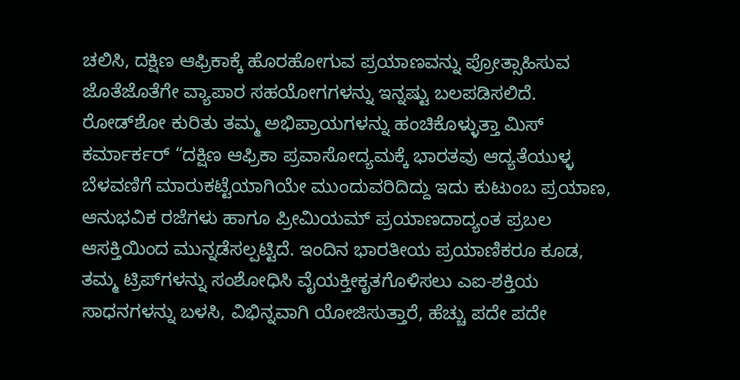ಚಲಿಸಿ, ದಕ್ಷಿಣ ಆಫ್ರಿಕಾಕ್ಕೆ ಹೊರಹೋಗುವ ಪ್ರಯಾಣವನ್ನು ಪ್ರೋತ್ಸಾಹಿಸುವ ಜೊತೆಜೊತೆಗೇ ವ್ಯಾಪಾರ ಸಹಯೋಗಗಳನ್ನು ಇನ್ನಷ್ಟು ಬಲಪಡಿಸಲಿದೆ.
ರೋಡ್‌ಶೋ ಕುರಿತು ತಮ್ಮ ಅಭಿಪ್ರಾಯಗಳನ್ನು ಹಂಚಿಕೊಳ್ಳುತ್ತಾ ಮಿಸ್ ಕರ್ಮಾರ್ಕರ್ “ದಕ್ಷಿಣ ಆಫ್ರಿಕಾ ಪ್ರವಾಸೋದ್ಯಮಕ್ಕೆ ಭಾರತವು ಆದ್ಯತೆಯುಳ್ಳ ಬೆಳವಣಿಗೆ ಮಾರುಕಟ್ಟೆಯಾಗಿಯೇ ಮುಂದುವರಿದಿದ್ದು ಇದು ಕುಟುಂಬ ಪ್ರಯಾಣ, ಆನುಭವಿಕ ರಜೆಗಳು ಹಾಗೂ ಪ್ರೀಮಿಯಮ್ ಪ್ರಯಾಣದಾದ್ಯಂತ ಪ್ರಬಲ ಆಸಕ್ತಿಯಿಂದ ಮುನ್ನಡೆಸಲ್ಪಟ್ಟಿದೆ. ಇಂದಿನ ಭಾರತೀಯ ಪ್ರಯಾಣಿಕರೂ ಕೂಡ, ತಮ್ಮ ಟ್ರಿಪ್‌ಗಳನ್ನು ಸಂಶೋಧಿಸಿ ವೈಯಕ್ತೀಕೃತಗೊಳಿಸಲು ಎಐ-ಶಕ್ತಿಯ ಸಾಧನಗಳನ್ನು ಬಳಸಿ, ವಿಭಿನ್ನವಾಗಿ ಯೋಜಿಸುತ್ತಾರೆ, ಹೆಚ್ಚು ಪದೇ ಪದೇ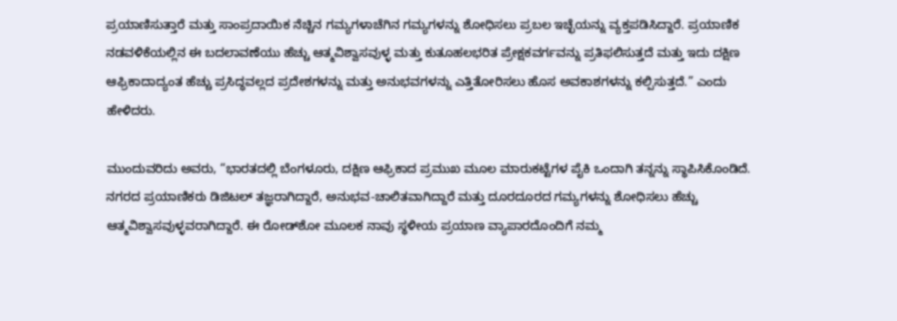ಪ್ರಯಾಣಿಸುತ್ತಾರೆ ಮತ್ತು ಸಾಂಪ್ರದಾಯಿಕ ನೆಚ್ಚಿನ ಗಮ್ಯಗಳಾಚೆಗಿನ ಗಮ್ಯಗಳನ್ನು ಶೋಧಿಸಲು ಪ್ರಬಲ ಇಚ್ಛೆಯನ್ನು ವ್ಯಕ್ತಪಡಿಸಿದ್ದಾರೆ. ಪ್ರಯಾಣಿಕ ನಡವಳಿಕೆಯಲ್ಲಿನ ಈ ಬದಲಾವಣೆಯು ಹೆಚ್ಚು ಆತ್ಮವಿಶ್ವಾಸವುಳ್ಳ ಮತ್ತು ಕುತೂಹಲಭರಿತ ಪ್ರೇಕ್ಷಕವರ್ಗವನ್ನು ಪ್ರತಿಫಲಿಸುತ್ತದೆ ಮತ್ತು ಇದು ದಕ್ಷಿಣ ಆಫ್ರಿಕಾದಾದ್ಯಂತ ಹೆಚ್ಚು ಪ್ರಸಿದ್ಧವಲ್ಲದ ಪ್ರದೇಶಗಳನ್ನು ಮತ್ತು ಅನುಭವಗಳನ್ನು ಎತ್ತಿತೋರಿಸಲು ಹೊಸ ಅವಕಾಶಗಳನ್ನು ಕಲ್ಪಿಸುತ್ತದೆ.” ಎಂದು ಹೇಳಿದರು.

ಮುಂದುವರಿದು ಅವರು, “ಭಾರತದಲ್ಲಿ ಬೆಂಗಳೂರು, ದಕ್ಷಿಣ ಆಫ್ರಿಕಾದ ಪ್ರಮುಖ ಮೂಲ ಮಾರುಕಟ್ಟೆಗಳ ಪೈಕಿ ಒಂದಾಗಿ ತನ್ನನ್ನು ಸ್ಥಾಪಿಸಿಕೊಂಡಿದೆ. ನಗರದ ಪ್ರಯಾಣಿಕರು ಡಿಜಿಟಲ್ ತಜ್ಞರಾಗಿದ್ದಾರೆ, ಅನುಭವ-ಚಾಲಿತವಾಗಿದ್ದಾರೆ ಮತ್ತು ದೂರದೂರದ ಗಮ್ಯಗಳನ್ನು ಶೋಧಿಸಲು ಹೆಚ್ಚು ಆತ್ಮವಿಶ್ವಾಸವುಳ್ಳವರಾಗಿದ್ದಾರೆ. ಈ ರೋಡ್‌ಶೋ ಮೂಲಕ ನಾವು ಸ್ಥಳೀಯ ಪ್ರಯಾಣ ವ್ಯಾಪಾರದೊಂದಿಗೆ ನಮ್ಮ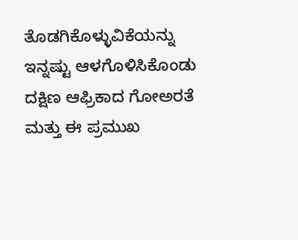ತೊಡಗಿಕೊಳ್ಳುವಿಕೆಯನ್ನು ಇನ್ನಷ್ಟು ಆಳಗೊಳಿಸಿಕೊಂಡು ದಕ್ಷಿಣ ಆಫ್ರಿಕಾದ ಗೋಅರತೆ ಮತ್ತು ಈ ಪ್ರಮುಖ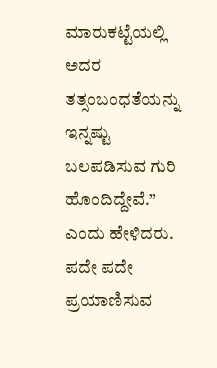ಮಾರುಕಟ್ಟೆಯಲ್ಲಿ ಅದರ ತತ್ಸಂಬಂಧತೆಯನ್ನು ಇನ್ನಷ್ಟು ಬಲಪಡಿಸುವ ಗುರಿ ಹೊಂದಿದ್ದೇವೆ.” ಎಂದು ಹೇಳಿದರು.
ಪದೇ ಪದೇ ಪ್ರಯಾಣಿಸುವ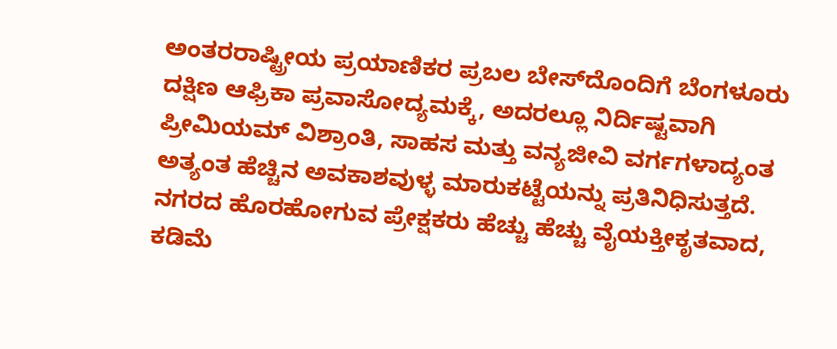ಅಂತರರಾಷ್ಟ್ರೀಯ ಪ್ರಯಾಣಿಕರ ಪ್ರಬಲ ಬೇಸ್‌ದೊಂದಿಗೆ ಬೆಂಗಳೂರು ದಕ್ಷಿಣ ಆಫ್ರಿಕಾ ಪ್ರವಾಸೋದ್ಯಮಕ್ಕೆ, ಅದರಲ್ಲೂ ನಿರ್ದಿಷ್ಟವಾಗಿ ಪ್ರೀಮಿಯಮ್ ವಿಶ್ರಾಂತಿ, ಸಾಹಸ ಮತ್ತು ವನ್ಯಜೀವಿ ವರ್ಗಗಳಾದ್ಯಂತ ಅತ್ಯಂತ ಹೆಚ್ಚಿನ ಅವಕಾಶವುಳ್ಳ ಮಾರುಕಟ್ಟೆಯನ್ನು ಪ್ರತಿನಿಧಿಸುತ್ತದೆ. ನಗರದ ಹೊರಹೋಗುವ ಪ್ರೇಕ್ಷಕರು ಹೆಚ್ಚು ಹೆಚ್ಚು ವೈಯಕ್ತೀಕೃತವಾದ, ಕಡಿಮೆ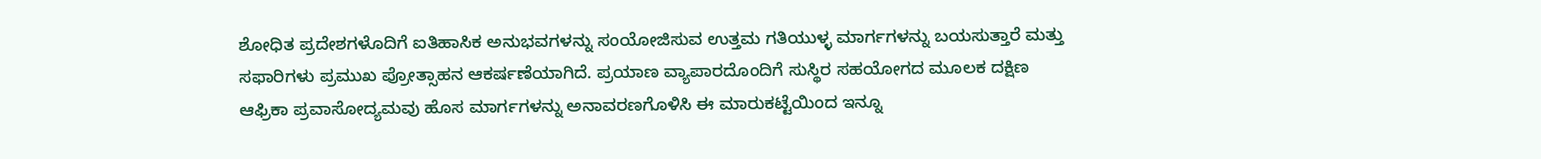ಶೋಧಿತ ಪ್ರದೇಶಗಳೊದಿಗೆ ಐತಿಹಾಸಿಕ ಅನುಭವಗಳನ್ನು ಸಂಯೋಜಿಸುವ ಉತ್ತಮ ಗತಿಯುಳ್ಳ ಮಾರ್ಗಗಳನ್ನು ಬಯಸುತ್ತಾರೆ ಮತ್ತು ಸಫಾರಿಗಳು ಪ್ರಮುಖ ಪ್ರೋತ್ಸಾಹನ ಆಕರ್ಷಣೆಯಾಗಿದೆ. ಪ್ರಯಾಣ ವ್ಯಾಪಾರದೊಂದಿಗೆ ಸುಸ್ಥಿರ ಸಹಯೋಗದ ಮೂಲಕ ದಕ್ಷಿಣ ಆಫ್ರಿಕಾ ಪ್ರವಾಸೋದ್ಯಮವು ಹೊಸ ಮಾರ್ಗಗಳನ್ನು ಅನಾವರಣಗೊಳಿಸಿ ಈ ಮಾರುಕಟ್ಟೆಯಿಂದ ಇನ್ನೂ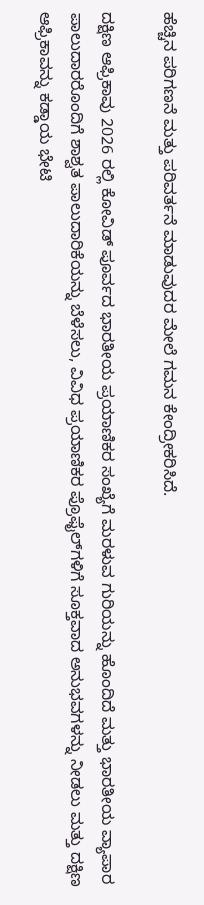ಹೆಚ್ಚಿನ ಪರಿಗಣನೆ ಮತ್ತು ಪರಿವರ್ತನೆ ಮಾಡುವುದರ ಮೇಲೆ ಗಮನ ಕೇಂದ್ರೀಕರಿಸಿದೆ.

ದಕ್ಷಿಣ ಆಫ್ರಿಕಾವು 2026 ರಲ್ಲಿ ಕೋವಿಡ್ ಪೂರ್ವದ ಭಾರತೀಯ ಪ್ರಯಾಣಿಕರ ಸಂಖ್ಯೆಗೆ ಮರಳುವ ಗುರಿಯನ್ನು ಹೊಂದಿದೆ ಮತ್ತು ಭಾರತೀಯ ವ್ಯಾಪಾರ ಪಾಲುದಾರರೊಂದಿಗೆ ಶಾಶ್ವತ ಪಾಲುದಾರಿಕೆಯನ್ನು ಬೆಳೆಸಲು, ವಿವಿಧ ಪ್ರಯಾಣಿಕರ ಪ್ರೊಫೈಲ್‌ಗಳಿಗೆ ಸೂಕ್ತವಾದ ಅನುಭವಗಳನ್ನು ನೀಡಲು ಮತ್ತು ದಕ್ಷಿಣ ಆಫ್ರಿಕಾವನ್ನು ಕಡ್ಡಾಯ ಭೇಟಿ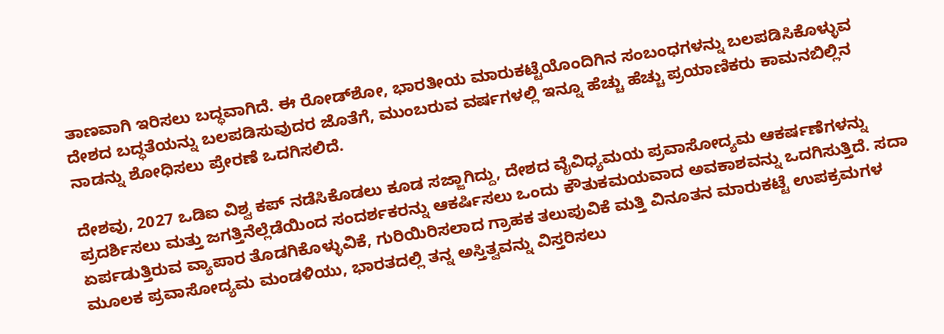ತಾಣವಾಗಿ ಇರಿಸಲು ಬದ್ಧವಾಗಿದೆ. ಈ ರೋಡ್‌ಶೋ, ಭಾರತೀಯ ಮಾರುಕಟ್ಟೆಯೊಂದಿಗಿನ ಸಂಬಂಧಗಳನ್ನು ಬಲಪಡಿಸಿಕೊಳ್ಳುವ ದೇಶದ ಬದ್ಧತೆಯನ್ನು ಬಲಪಡಿಸುವುದರ ಜೊತೆಗೆ, ಮುಂಬರುವ ವರ್ಷಗಳಲ್ಲಿ ಇನ್ನೂ ಹೆಚ್ಚು ಹೆಚ್ಚು ಪ್ರಯಾಣಿಕರು ಕಾಮನಬಿಲ್ಲಿನ ನಾಡನ್ನು ಶೋಧಿಸಲು ಪ್ರೇರಣೆ ಒದಗಿಸಲಿದೆ.

ದೇಶವು, 2027 ಒಡಿಐ ವಿಶ್ವ ಕಪ್ ನಡೆಸಿಕೊಡಲು ಕೂಡ ಸಜ್ಜಾಗಿದ್ದು, ದೇಶದ ವೈವಿಧ್ಯಮಯ ಪ್ರವಾಸೋದ್ಯಮ ಆಕರ್ಷಣೆಗಳನ್ನು ಪ್ರದರ್ಶಿಸಲು ಮತ್ತು ಜಗತ್ತಿನೆಲ್ಲೆಡೆಯಿಂದ ಸಂದರ್ಶಕರನ್ನು ಆಕರ್ಷಿಸಲು ಒಂದು ಕೌತುಕಮಯವಾದ ಅವಕಾಶವನ್ನು ಒದಗಿಸುತ್ತಿದೆ. ಸದಾ ಏರ್ಪಡುತ್ತಿರುವ ವ್ಯಾಪಾರ ತೊಡಗಿಕೊಳ್ಳುವಿಕೆ, ಗುರಿಯಿರಿಸಲಾದ ಗ್ರಾಹಕ ತಲುಪುವಿಕೆ ಮತ್ತಿ ವಿನೂತನ ಮಾರುಕಟ್ಟೆ ಉಪಕ್ರಮಗಳ ಮೂಲಕ ಪ್ರವಾಸೋದ್ಯಮ ಮಂಡಳಿಯು, ಭಾರತದಲ್ಲಿ ತನ್ನ ಅಸ್ತಿತ್ವವನ್ನು ವಿಸ್ತರಿಸಲು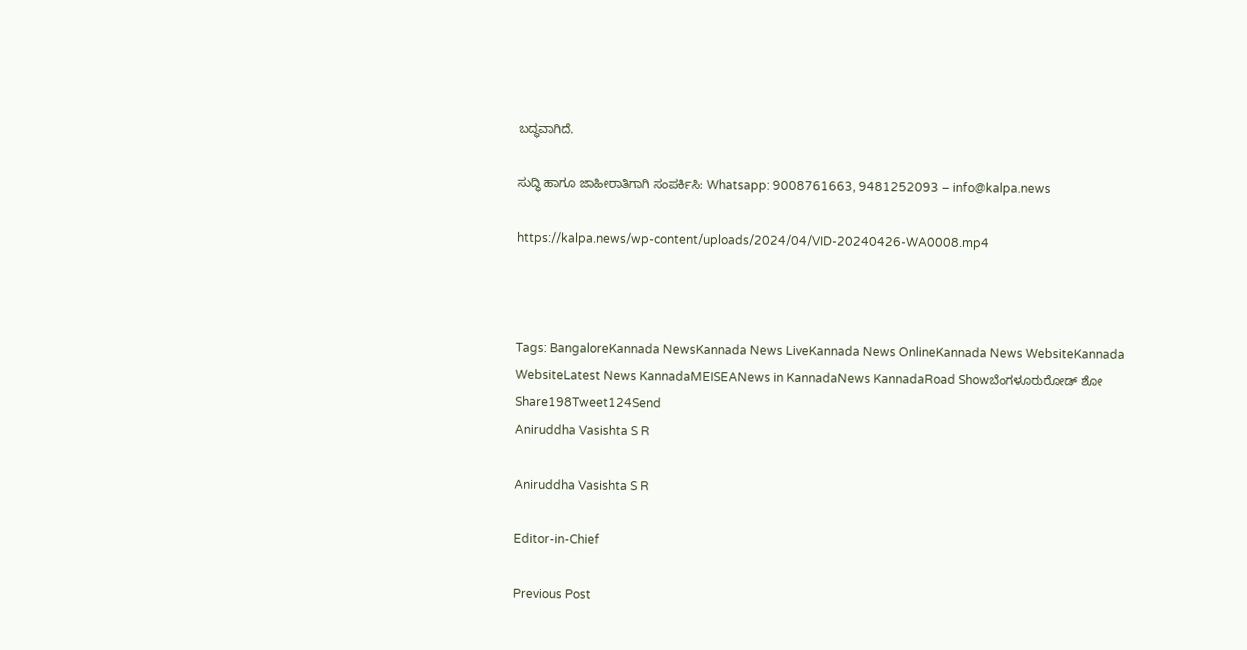ಬದ್ಧವಾಗಿದೆ.

ಸುದ್ಧಿ ಹಾಗೂ ಜಾಹೀರಾತಿಗಾಗಿ ಸಂಪರ್ಕಿಸಿ: Whatsapp: 9008761663, 9481252093 – info@kalpa.news

https://kalpa.news/wp-content/uploads/2024/04/VID-20240426-WA0008.mp4



Tags: BangaloreKannada NewsKannada News LiveKannada News OnlineKannada News WebsiteKannada WebsiteLatest News KannadaMEISEANews in KannadaNews KannadaRoad Showಬೆಂಗಳೂರುರೋಡ್ ಶೋ
Share198Tweet124Send
Aniruddha Vasishta S R

Aniruddha Vasishta S R

Editor-in-Chief

Previous Post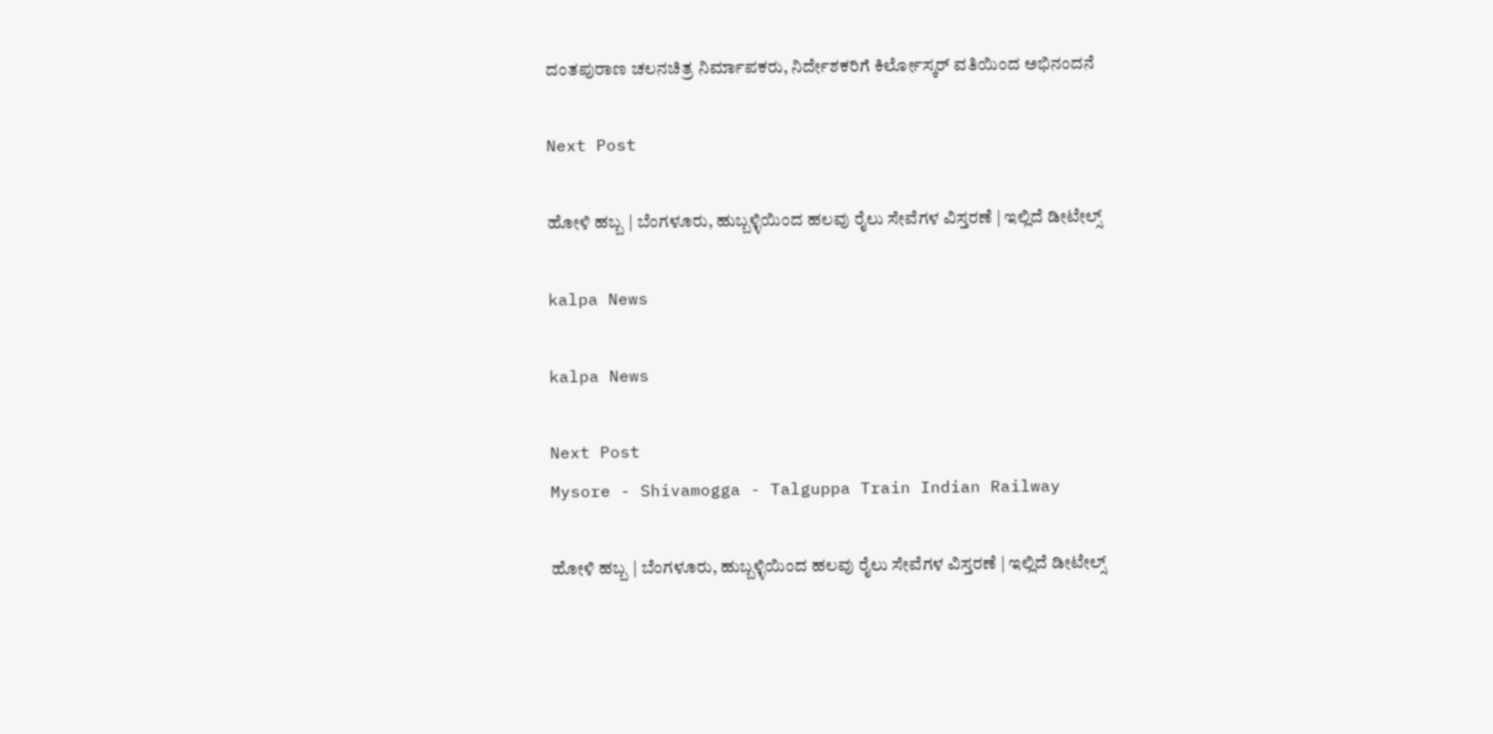ದಂತಪುರಾಣ ಚಲನಚಿತ್ರ ನಿರ್ಮಾಪಕರು, ನಿರ್ದೇಶಕರಿಗೆ ಕಿರ್ಲೋಸ್ಕರ್ ವತಿಯಿಂದ ಅಭಿನಂದನೆ

Next Post

ಹೋಳಿ ಹಬ್ಬ | ಬೆಂಗಳೂರು, ಹುಬ್ಬಳ್ಳಿಯಿಂದ ಹಲವು ರೈಲು ಸೇವೆಗಳ ವಿಸ್ತರಣೆ | ಇಲ್ಲಿದೆ ಡೀಟೇಲ್ಸ್

kalpa News

kalpa News

Next Post
Mysore - Shivamogga - Talguppa Train Indian Railway

ಹೋಳಿ ಹಬ್ಬ | ಬೆಂಗಳೂರು, ಹುಬ್ಬಳ್ಳಿಯಿಂದ ಹಲವು ರೈಲು ಸೇವೆಗಳ ವಿಸ್ತರಣೆ | ಇಲ್ಲಿದೆ ಡೀಟೇಲ್ಸ್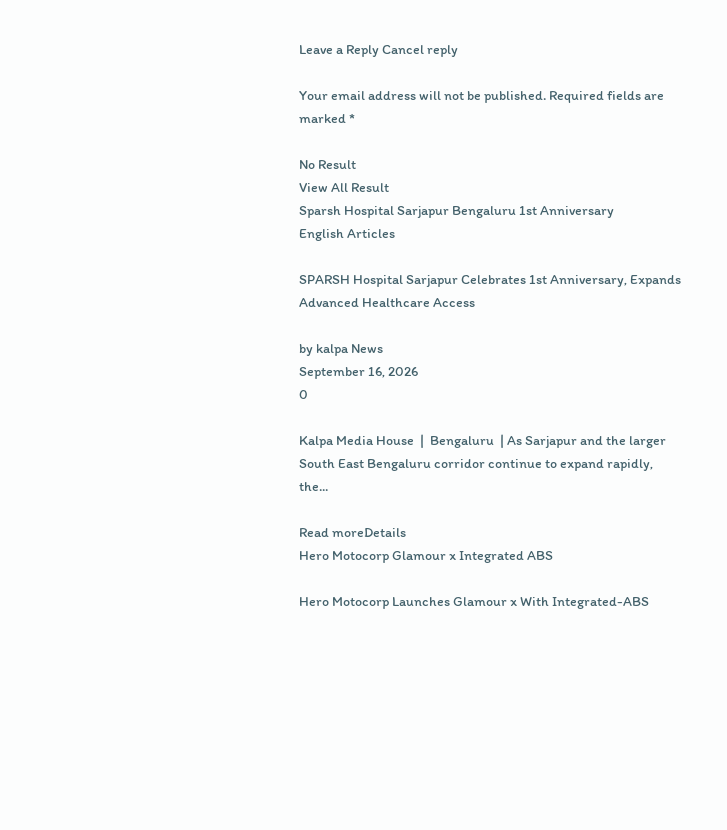Leave a Reply Cancel reply

Your email address will not be published. Required fields are marked *

No Result
View All Result
Sparsh Hospital Sarjapur Bengaluru 1st Anniversary
English Articles

SPARSH Hospital Sarjapur Celebrates 1st Anniversary, Expands Advanced Healthcare Access

by kalpa News
September 16, 2026
0

Kalpa Media House  |  Bengaluru  | As Sarjapur and the larger South East Bengaluru corridor continue to expand rapidly, the...

Read moreDetails
Hero Motocorp Glamour x Integrated ABS

Hero Motocorp Launches Glamour x With Integrated-ABS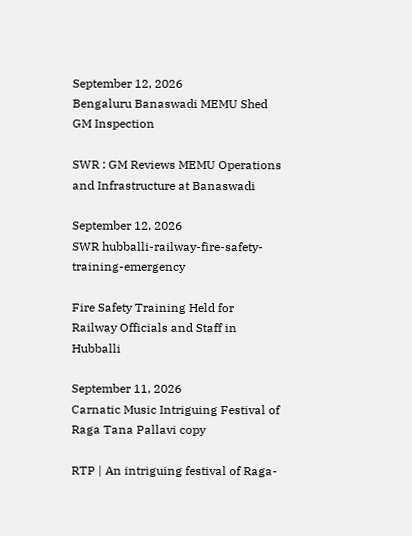September 12, 2026
Bengaluru Banaswadi MEMU Shed GM Inspection

SWR : GM Reviews MEMU Operations and Infrastructure at Banaswadi

September 12, 2026
SWR hubballi-railway-fire-safety-training-emergency

Fire Safety Training Held for Railway Officials and Staff in Hubballi

September 11, 2026
Carnatic Music Intriguing Festival of Raga Tana Pallavi copy

RTP | An intriguing festival of Raga-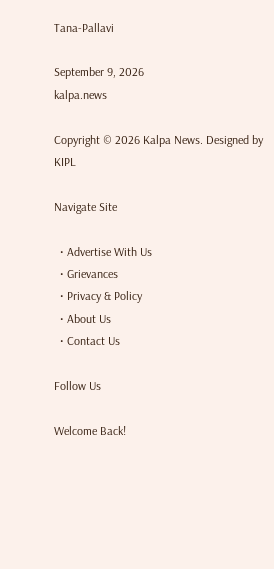Tana-Pallavi

September 9, 2026
kalpa.news

Copyright © 2026 Kalpa News. Designed by KIPL

Navigate Site

  • Advertise With Us
  • Grievances
  • Privacy & Policy
  • About Us
  • Contact Us

Follow Us

Welcome Back!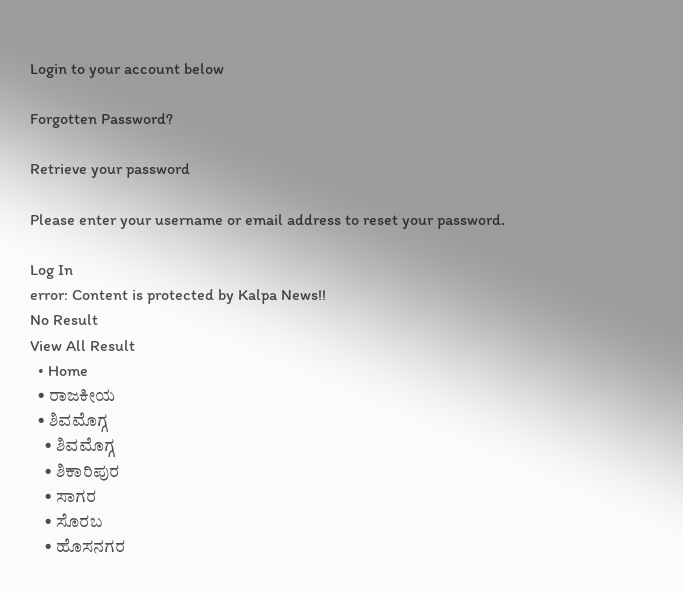Login to your account below

Forgotten Password?

Retrieve your password

Please enter your username or email address to reset your password.

Log In
error: Content is protected by Kalpa News!!
No Result
View All Result
  • Home
  • ರಾಜಕೀಯ
  • ಶಿವಮೊಗ್ಗ
    • ಶಿವಮೊಗ್ಗ
    • ಶಿಕಾರಿಪುರ
    • ಸಾಗರ
    • ಸೊರಬ
    • ಹೊಸನಗರ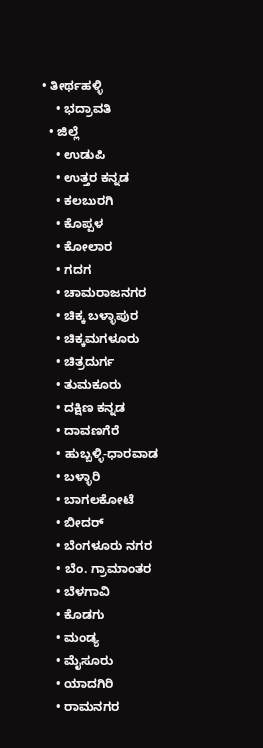• ತೀರ್ಥಹಳ್ಳಿ
    • ಭದ್ರಾವತಿ
  • ಜಿಲ್ಲೆ
    • ಉಡುಪಿ
    • ಉತ್ತರ ಕನ್ನಡ
    • ಕಲಬುರಗಿ
    • ಕೊಪ್ಪಳ
    • ಕೋಲಾರ
    • ಗದಗ
    • ಚಾಮರಾಜನಗರ
    • ಚಿಕ್ಕ ಬಳ್ಳಾಪುರ
    • ಚಿಕ್ಕಮಗಳೂರು
    • ಚಿತ್ರದುರ್ಗ
    • ತುಮಕೂರು
    • ದಕ್ಷಿಣ ಕನ್ನಡ
    • ದಾವಣಗೆರೆ
    • ಹುಬ್ಬಳ್ಳಿ-ಧಾರವಾಡ
    • ಬಳ್ಳಾರಿ
    • ಬಾಗಲಕೋಟೆ
    • ಬೀದರ್
    • ಬೆಂಗಳೂರು ನಗರ
    • ಬೆಂ. ಗ್ರಾಮಾಂತರ
    • ಬೆಳಗಾವಿ
    • ಕೊಡಗು
    • ಮಂಡ್ಯ
    • ಮೈಸೂರು
    • ಯಾದಗಿರಿ
    • ರಾಮನಗರ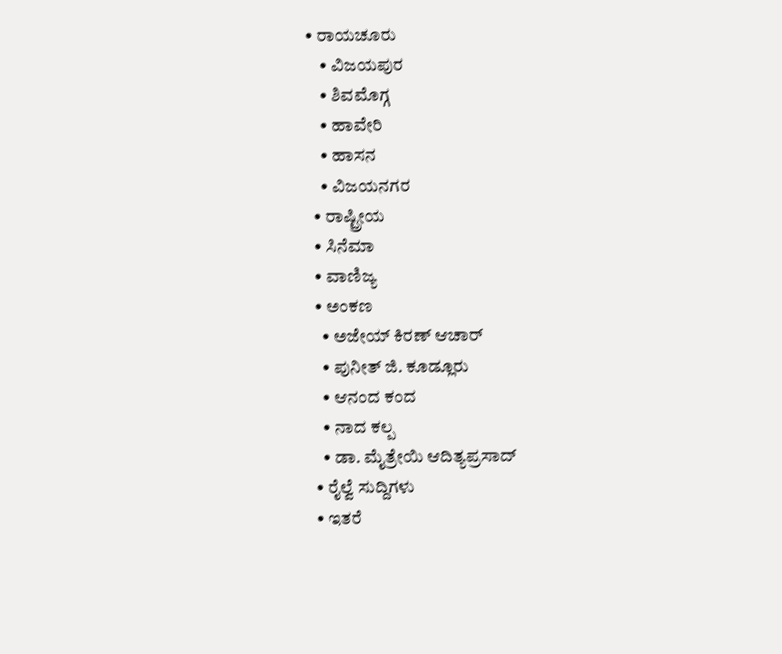• ರಾಯಚೂರು
    • ವಿಜಯಪುರ
    • ಶಿವಮೊಗ್ಗ
    • ಹಾವೇರಿ
    • ಹಾಸನ
    • ವಿಜಯನಗರ
  • ರಾಷ್ಟ್ರೀಯ
  • ಸಿನೆಮಾ
  • ವಾಣಿಜ್ಯ
  • ಅಂಕಣ
    • ಅಜೇಯ್ ಕಿರಣ್ ಆಚಾರ್
    • ಪುನೀತ್ ಜಿ. ಕೂಡ್ಲೂರು
    • ಆನಂದ ಕಂದ
    • ನಾದ ಕಲ್ಪ
    • ಡಾ. ಮೈತ್ರೇಯಿ ಆದಿತ್ಯಪ್ರಸಾದ್
  • ರೈಲ್ವೆ ಸುದ್ದಿಗಳು
  • ಇತರೆ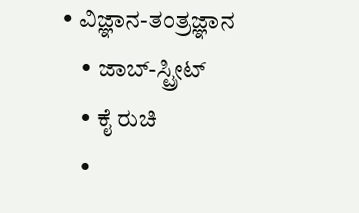• ವಿಜ್ಞಾನ-ತಂತ್ರಜ್ಞಾನ
    • ಜಾಬ್-ಸ್ಟ್ರೀಟ್
    • ಕೈ ರುಚಿ
    •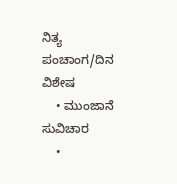ನಿತ್ಯ ಪಂಚಾಂಗ/ದಿನ ವಿಶೇಷ
    • ಮುಂಜಾನೆ ಸುವಿಚಾರ
    •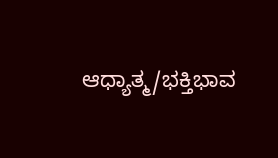ಆಧ್ಯಾತ್ಮ/ಭಕ್ತಿಭಾವ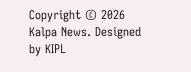Copyright © 2026 Kalpa News. Designed by KIPL